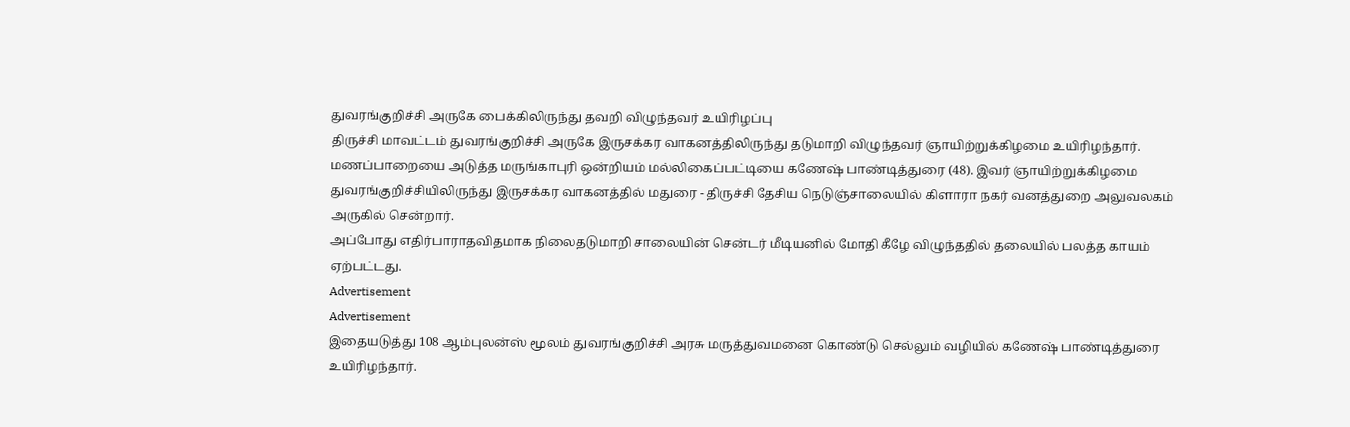துவரங்குறிச்சி அருகே பைக்கிலிருந்து தவறி விழுந்தவர் உயிரிழப்பு
திருச்சி மாவட்டம் துவரங்குறிச்சி அருகே இருசக்கர வாகனத்திலிருந்து தடுமாறி விழுந்தவர் ஞாயிற்றுக்கிழமை உயிரிழந்தார்.
மணப்பாறையை அடுத்த மருங்காபுரி ஒன்றியம் மல்லிகைப்பட்டியை கணேஷ் பாண்டித்துரை (48). இவர் ஞாயிற்றுக்கிழமை துவரங்குறிச்சியிலிருந்து இருசக்கர வாகனத்தில் மதுரை - திருச்சி தேசிய நெடுஞ்சாலையில் கிளாரா நகர் வனத்துறை அலுவலகம் அருகில் சென்றார்.
அப்போது எதிர்பாராதவிதமாக நிலைதடுமாறி சாலையின் சென்டர் மீடியனில் மோதி கீழே விழுந்ததில் தலையில் பலத்த காயம் ஏற்பட்டது.
Advertisement
Advertisement
இதையடுத்து 108 ஆம்புலன்ஸ் மூலம் துவரங்குறிச்சி அரசு மருத்துவமனை கொண்டு செல்லும் வழியில் கணேஷ் பாண்டித்துரை உயிரிழந்தார்.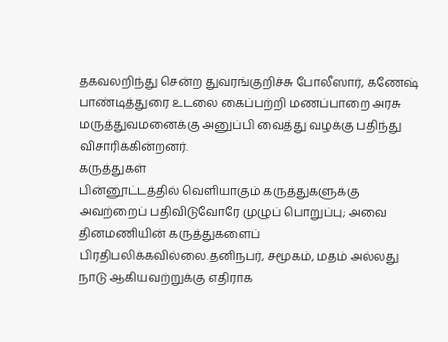தகவலறிந்து சென்ற துவரங்குறிச்சு போலீஸார், கணேஷ் பாண்டித்துரை உடலை கைப்பற்றி மணப்பாறை அரசு மருத்துவமனைக்கு அனுப்பி வைத்து வழக்கு பதிந்து விசாரிக்கின்றனர்.
கருத்துகள்
பின்னூட்டத்தில் வெளியாகும் கருத்துகளுக்கு அவற்றைப் பதிவிடுவோரே முழுப் பொறுப்பு; அவை தினமணியின் கருத்துகளைப் பிரதிபலிக்கவில்லை.தனிநபர், சமூகம், மதம் அல்லது நாடு ஆகியவற்றுக்கு எதிராக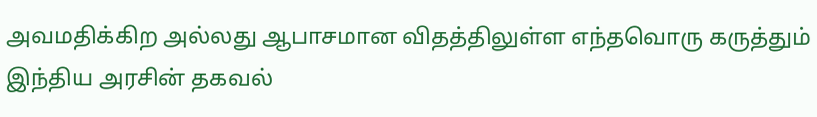அவமதிக்கிற அல்லது ஆபாசமான விதத்திலுள்ள எந்தவொரு கருத்தும் இந்திய அரசின் தகவல்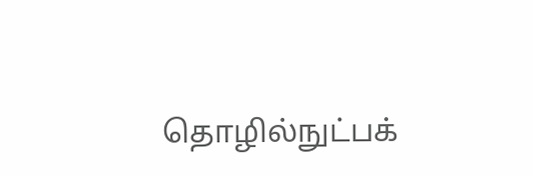தொழில்நுட்பக்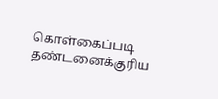கொள்கைப்படி தண்டனைக்குரிய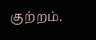குற்றம்.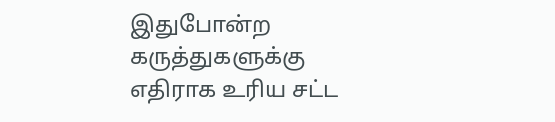இதுபோன்ற கருத்துகளுக்கு எதிராக உரிய சட்ட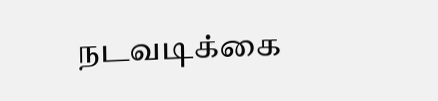நடவடிக்கை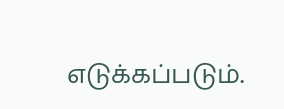எடுக்கப்படும்.